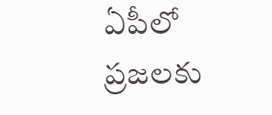ఏపీలో ప్రజలకు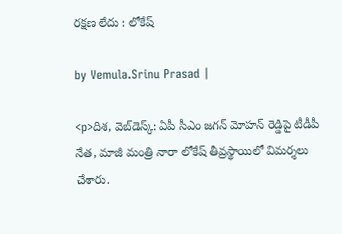రక్షణ లేదు : లోకేష్

by Vemula.Srinu Prasad |

<p>దిశ, వెబ్‌డెస్క్: ఏపీ సీఎం జగన్ మోహన్ రెడ్డిపై టీడీపీ నేత, మాజీ మంత్రి నారా లోకేష్ తీవ్రస్థాయిలో విమర్శలు చేశారు.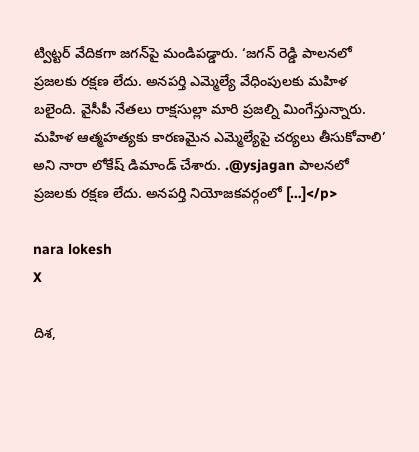ట్విట్టర్ వేదికగా జగన్‌పై మండిపడ్డారు. ‘జగన్ రెడ్డి పాలనలో ప్రజలకు రక్షణ లేదు. అనపర్తి ఎమ్మెల్యే వేధింపులకు మహిళ బలైంది. వైసీపీ నేతలు రాక్షసుల్లా మారి ప్రజల్ని మింగేస్తున్నారు. మహిళ ఆత్మహత్యకు కారణమైన ఎమ్మెల్యేపై చర్యలు తీసుకోవాలి’ అని నారా లోకేష్ డిమాండ్ చేశారు. .@ysjagan పాలనలో ప్రజలకు రక్షణ లేదు. అనపర్తి నియోజకవర్గంలో […]</p>

nara lokesh
X

దిశ,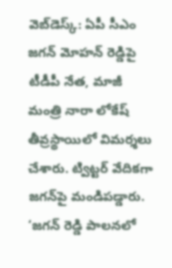వెబ్‌డెస్క్: ఏపీ సీఎం జగన్ మోహన్ రెడ్డిపై టీడీపీ నేత, మాజీ మంత్రి నారా లోకేష్ తీవ్రస్థాయిలో విమర్శలు చేశారు. ట్విట్టర్ వేదికగా జగన్‌పై మండిపడ్డారు. ‘జగన్ రెడ్డి పాలనలో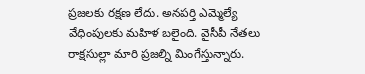ప్రజలకు రక్షణ లేదు. అనపర్తి ఎమ్మెల్యే వేధింపులకు మహిళ బలైంది. వైసీపీ నేతలు రాక్షసుల్లా మారి ప్రజల్ని మింగేస్తున్నారు.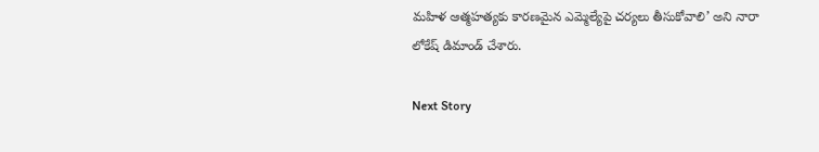మహిళ ఆత్మహత్యకు కారణమైన ఎమ్మెల్యేపై చర్యలు తీసుకోవాలి’ అని నారా లోకేష్ డిమాండ్ చేశారు.

Next Story